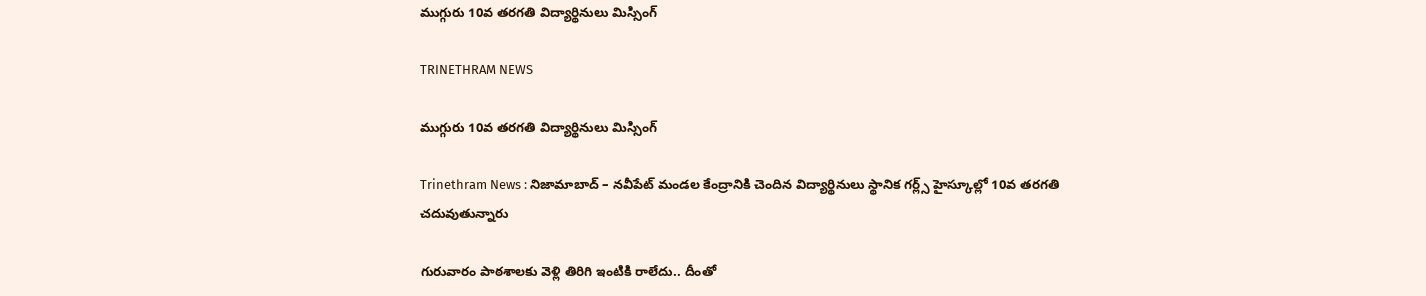ముగ్గురు 10వ తరగతి విద్యార్థినులు మిస్సింగ్

TRINETHRAM NEWS

ముగ్గురు 10వ తరగతి విద్యార్థినులు మిస్సింగ్

Trinethram News : నిజామాబాద్ – నవీపేట్ మండల కేంద్రానికి చెందిన విద్యార్థినులు స్థానిక గర్ల్స్ హైస్కూల్లో 10వ తరగతి చదువుతున్నారు

గురువారం పాఠశాలకు వెళ్లి తిరిగి ఇంటికి రాలేదు.. దీంతో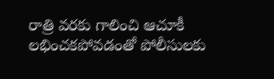రాత్రి వరకు గాలించి ఆచూకీ లభించకపోవడంతో పోలీసులకు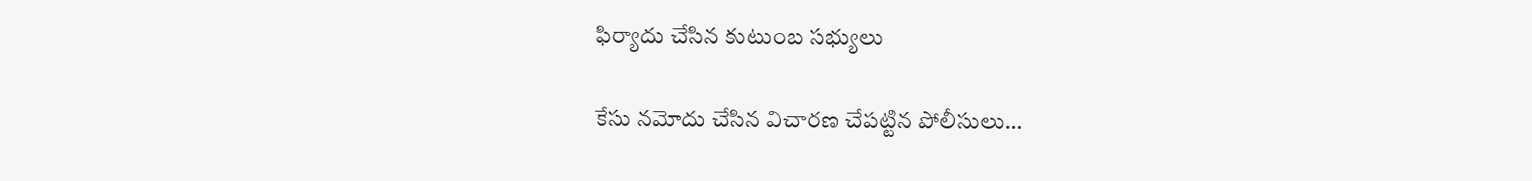ఫిర్యాదు చేసిన కుటుంబ సభ్యులు

కేసు నమోదు చేసిన విచారణ చేపట్టిన పోలీసులు…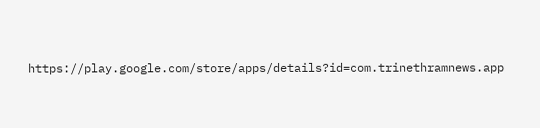https://play.google.com/store/apps/details?id=com.trinethramnews.app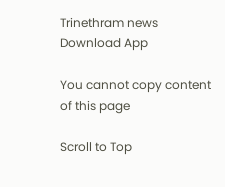Trinethram news
Download App

You cannot copy content of this page

Scroll to Top